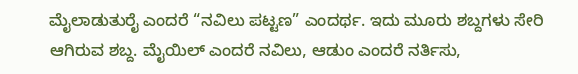ಮೈಲಾಡುತುರೈ ಎಂದರೆ “ನವಿಲು ಪಟ್ಟಣ” ಎಂದರ್ಥ. ಇದು ಮೂರು ಶಬ್ದಗಳು ಸೇರಿ ಆಗಿರುವ ಶಬ್ದ. ಮೈಯಿಲ್ ಎಂದರೆ ನವಿಲು, ಆಡುಂ ಎಂದರೆ ನರ್ತಿಸು,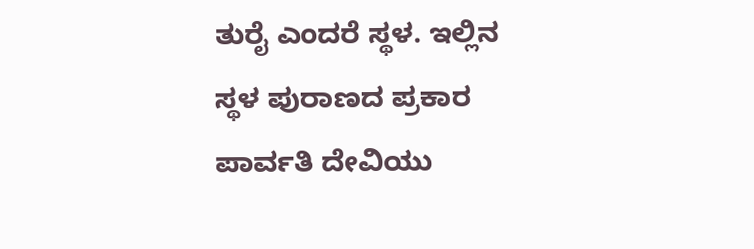ತುರೈ ಎಂದರೆ ಸ್ಥಳ. ಇಲ್ಲಿನ ಸ್ಥಳ ಪುರಾಣದ ಪ್ರಕಾರ ಪಾರ್ವತಿ ದೇವಿಯು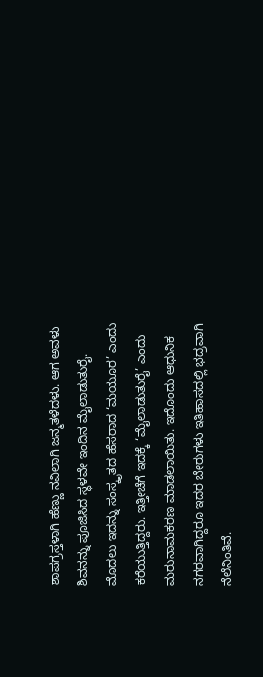ಶಾಪಗ್ರಸ್ತಳಾಗಿ ಹೆಣ್ಣು ನವಿಲಾಗಿ ಜನ್ಮತಳೆದಳು. ಆಗ ಅವಳು ಶಿವನನ್ನು ಪೂಜಿಸಿದ ಸ್ಥಳವೇ ಇಂದಿನ ಮೈಲಾಡುತುರೈ.
ಮೊದಲು ಇದನ್ನು ಸಂಸ್ಕೃತದ ಹೆಸರಾದ ‘ಮಯೂರ’ ಎಂದು ಕರೆಯುತ್ತಿದ್ದರು. ಇತ್ತೀಚೆಗೆ ಇದಕ್ಕೆ ‘ಮೈಲಾಡುತುರೈ’ ಎಂದು ಮರುನಾಮಕರಣ ಮಾಡಲಾಯಿತು. ಇದೊಂದು ಆಧುನಿಕ ನಗರವಾಗಿದ್ದರೂ ಇದರ ಬೇರುಗಳು ಇತಿಹಾಸದಲ್ಲಿ ಭದ್ರವಾಗಿ ನೆಲೆನಿಂತಿವೆ.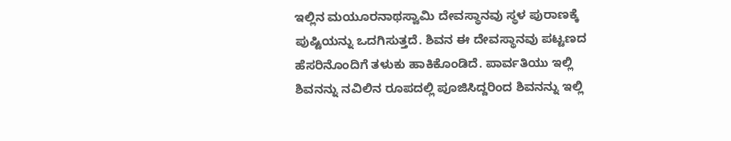ಇಲ್ಲಿನ ಮಯೂರನಾಥಸ್ವಾಮಿ ದೇವಸ್ಥಾನವು ಸ್ಥಳ ಪುರಾಣಕ್ಕೆ ಪುಷ್ಟಿಯನ್ನು ಒದಗಿಸುತ್ತದೆ. ಶಿವನ ಈ ದೇವಸ್ಥಾನವು ಪಟ್ಟಣದ ಹೆಸರಿನೊಂದಿಗೆ ತಳುಕು ಹಾಕಿಕೊಂಡಿದೆ. ಪಾರ್ವತಿಯು ಇಲ್ಲಿ ಶಿವನನ್ನು ನವಿಲಿನ ರೂಪದಲ್ಲಿ ಪೂಜಿಸಿದ್ದರಿಂದ ಶಿವನನ್ನು ಇಲ್ಲಿ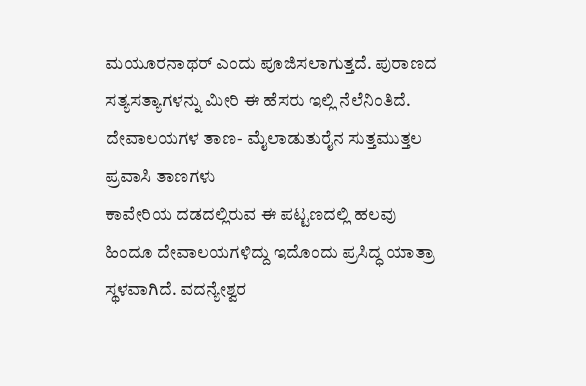ಮಯೂರನಾಥರ್ ಎಂದು ಪೂಜಿಸಲಾಗುತ್ತದೆ. ಪುರಾಣದ ಸತ್ಯಸತ್ಯಾಗಳನ್ನು ಮೀರಿ ಈ ಹೆಸರು ಇಲ್ಲಿ ನೆಲೆನಿಂತಿದೆ.
ದೇವಾಲಯಗಳ ತಾಣ- ಮೈಲಾಡುತುರೈನ ಸುತ್ತಮುತ್ತಲ ಪ್ರವಾಸಿ ತಾಣಗಳು
ಕಾವೇರಿಯ ದಡದಲ್ಲಿರುವ ಈ ಪಟ್ಟಣದಲ್ಲಿ ಹಲವು ಹಿಂದೂ ದೇವಾಲಯಗಳಿದ್ದು ಇದೊಂದು ಪ್ರಸಿದ್ಧ ಯಾತ್ರಾ ಸ್ಥಳವಾಗಿದೆ. ವದನ್ಯೇಶ್ವರ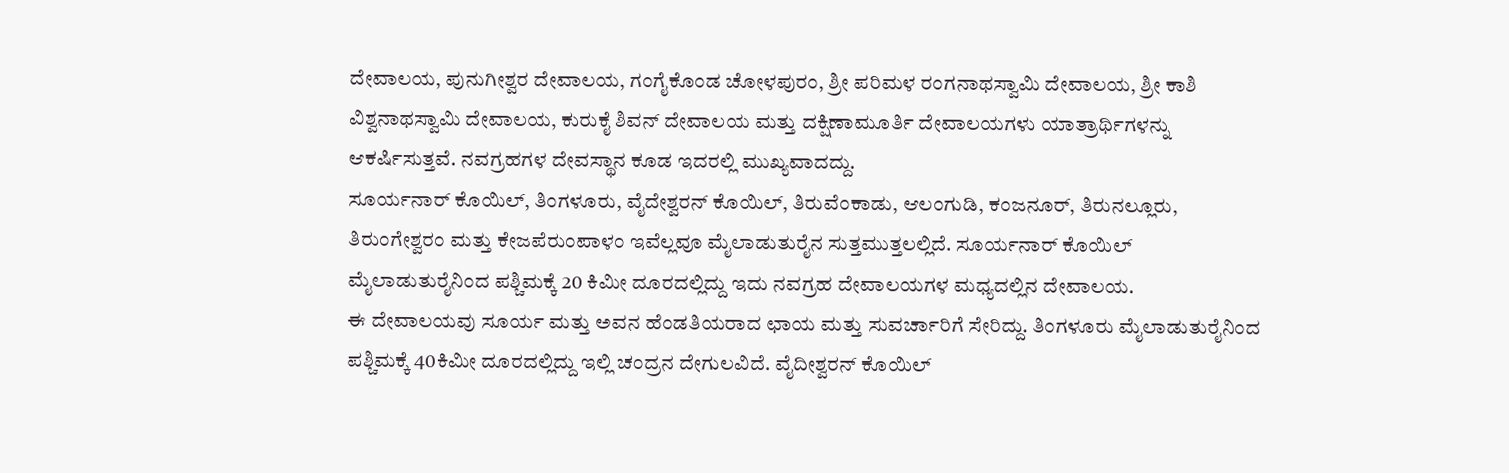ದೇವಾಲಯ, ಪುನುಗೀಶ್ವರ ದೇವಾಲಯ, ಗಂಗೈಕೊಂಡ ಚೋಳಪುರಂ, ಶ್ರೀ ಪರಿಮಳ ರಂಗನಾಥಸ್ವಾಮಿ ದೇವಾಲಯ, ಶ್ರೀ ಕಾಶಿ ವಿಶ್ವನಾಥಸ್ವಾಮಿ ದೇವಾಲಯ, ಕುರುಕೈ ಶಿವನ್ ದೇವಾಲಯ ಮತ್ತು ದಕ್ಷಿಣಾಮೂರ್ತಿ ದೇವಾಲಯಗಳು ಯಾತ್ರಾರ್ಥಿಗಳನ್ನು ಆಕರ್ಷಿಸುತ್ತವೆ. ನವಗ್ರಹಗಳ ದೇವಸ್ಥಾನ ಕೂಡ ಇದರಲ್ಲಿ ಮುಖ್ಯವಾದದ್ದು.
ಸೂರ್ಯನಾರ್ ಕೊಯಿಲ್, ತಿಂಗಳೂರು, ವೈದೇಶ್ವರನ್ ಕೊಯಿಲ್, ತಿರುವೆಂಕಾಡು, ಆಲಂಗುಡಿ, ಕಂಜನೂರ್, ತಿರುನಲ್ಲೂರು, ತಿರುಂಗೇಶ್ವರಂ ಮತ್ತು ಕೇಜಪೆರುಂಪಾಳಂ ಇವೆಲ್ಲವೂ ಮೈಲಾಡುತುರೈನ ಸುತ್ತಮುತ್ತಲಲ್ಲಿದೆ. ಸೂರ್ಯನಾರ್ ಕೊಯಿಲ್ ಮೈಲಾಡುತುರೈನಿಂದ ಪಶ್ಚಿಮಕ್ಕೆ 20 ಕಿಮೀ ದೂರದಲ್ಲಿದ್ದು ಇದು ನವಗ್ರಹ ದೇವಾಲಯಗಳ ಮಧ್ಯದಲ್ಲಿನ ದೇವಾಲಯ.
ಈ ದೇವಾಲಯವು ಸೂರ್ಯ ಮತ್ತು ಅವನ ಹೆಂಡತಿಯರಾದ ಛಾಯ ಮತ್ತು ಸುವರ್ಚಾರಿಗೆ ಸೇರಿದ್ದು. ತಿಂಗಳೂರು ಮೈಲಾಡುತುರೈನಿಂದ ಪಶ್ಚಿಮಕ್ಕೆ 40ಕಿಮೀ ದೂರದಲ್ಲಿದ್ದು ಇಲ್ಲಿ ಚಂದ್ರನ ದೇಗುಲವಿದೆ. ವೈದೀಶ್ವರನ್ ಕೊಯಿಲ್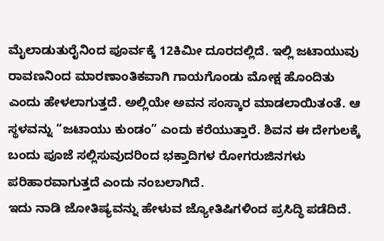ಮೈಲಾಡುತುರೈನಿಂದ ಪೂರ್ವಕ್ಕೆ 12ಕಿಮೀ ದೂರದಲ್ಲಿದೆ. ಇಲ್ಲಿ ಜಟಾಯುವು ರಾವಣನಿಂದ ಮಾರಣಾಂತಿಕವಾಗಿ ಗಾಯಗೊಂಡು ಮೋಕ್ಷ ಹೊಂದಿತು ಎಂದು ಹೇಳಲಾಗುತ್ತದೆ. ಅಲ್ಲಿಯೇ ಅವನ ಸಂಸ್ಕಾರ ಮಾಡಲಾಯಿತಂತೆ. ಆ ಸ್ಥಳವನ್ನು “ಜಟಾಯು ಕುಂಡಂ” ಎಂದು ಕರೆಯುತ್ತಾರೆ. ಶಿವನ ಈ ದೇಗುಲಕ್ಕೆ ಬಂದು ಪೂಜೆ ಸಲ್ಲಿಸುವುದರಿಂದ ಭಕ್ತಾದಿಗಳ ರೋಗರುಜಿನಗಳು ಪರಿಹಾರವಾಗುತ್ತದೆ ಎಂದು ನಂಬಲಾಗಿದೆ.
ಇದು ನಾಡಿ ಜೋತಿಷ್ಯವನ್ನು ಹೇಳುವ ಜ್ಯೋತಿಷಿಗಳಿಂದ ಪ್ರಸಿದ್ಧಿ ಪಡೆದಿದೆ.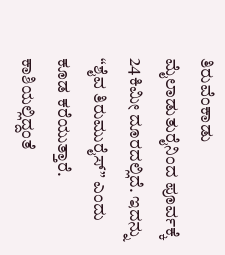ತಿರುವೆಂಕಾಡು ಮೈಲಾಡುತುರೈನಿಂದ ಪೂರ್ವಕ್ಕೆ 24ಕಿಮೀ ದೂರದಲ್ಲಿದೆ. ಇದನ್ನು “ಶೈವ ತಿರುಮುರೈಸ್” ಎಂದು ಕೂಡ ಕರೆಯುತ್ತಾರೆ. ಕಾಶಿಯಲ್ಲಿದ್ದಂತೆ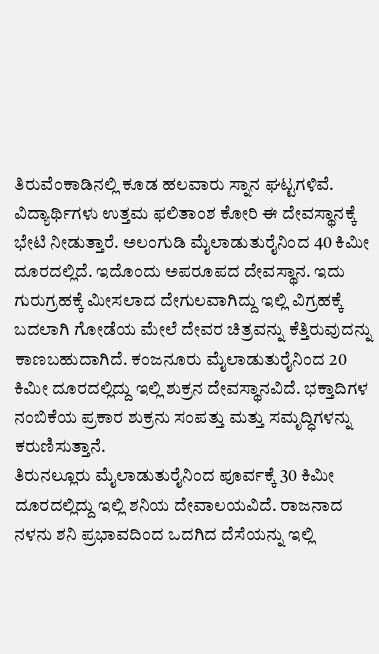ತಿರುವೆಂಕಾಡಿನಲ್ಲಿ ಕೂಡ ಹಲವಾರು ಸ್ನಾನ ಘಟ್ಟಗಳಿವೆ. ವಿದ್ಯಾರ್ಥಿಗಳು ಉತ್ತಮ ಫಲಿತಾಂಶ ಕೋರಿ ಈ ದೇವಸ್ಥಾನಕ್ಕೆ ಭೇಟಿ ನೀಡುತ್ತಾರೆ. ಅಲಂಗುಡಿ ಮೈಲಾಡುತುರೈನಿಂದ 40 ಕಿಮೀ ದೂರದಲ್ಲಿದೆ. ಇದೊಂದು ಅಪರೂಪದ ದೇವಸ್ಥಾನ. ಇದು ಗುರುಗ್ರಹಕ್ಕೆ ಮೀಸಲಾದ ದೇಗುಲವಾಗಿದ್ದು ಇಲ್ಲಿ ವಿಗ್ರಹಕ್ಕೆ ಬದಲಾಗಿ ಗೋಡೆಯ ಮೇಲೆ ದೇವರ ಚಿತ್ರವನ್ನು ಕೆತ್ತಿರುವುದನ್ನು ಕಾಣಬಹುದಾಗಿದೆ. ಕಂಜನೂರು ಮೈಲಾಡುತುರೈನಿಂದ 20 ಕಿಮೀ ದೂರದಲ್ಲಿದ್ದು ಇಲ್ಲಿ ಶುಕ್ರನ ದೇವಸ್ಥಾನವಿದೆ. ಭಕ್ತಾದಿಗಳ ನಂಬಿಕೆಯ ಪ್ರಕಾರ ಶುಕ್ರನು ಸಂಪತ್ತು ಮತ್ತು ಸಮೃದ್ಧಿಗಳನ್ನು ಕರುಣಿಸುತ್ತಾನೆ.
ತಿರುನಲ್ಲೂರು ಮೈಲಾಡುತುರೈನಿಂದ ಪೂರ್ವಕ್ಕೆ 30 ಕಿಮೀ ದೂರದಲ್ಲಿದ್ದು ಇಲ್ಲಿ ಶನಿಯ ದೇವಾಲಯವಿದೆ. ರಾಜನಾದ ನಳನು ಶನಿ ಪ್ರಭಾವದಿಂದ ಒದಗಿದ ದೆಸೆಯನ್ನು ಇಲ್ಲಿ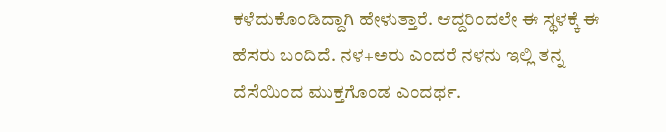ಕಳೆದುಕೊಂಡಿದ್ದಾಗಿ ಹೇಳುತ್ತಾರೆ. ಆದ್ದರಿಂದಲೇ ಈ ಸ್ಥಳಕ್ಕೆ ಈ ಹೆಸರು ಬಂದಿದೆ. ನಳ+ಅರು ಎಂದರೆ ನಳನು ಇಲ್ಲಿ ತನ್ನ ದೆಸೆಯಿಂದ ಮುಕ್ತಗೊಂಡ ಎಂದರ್ಥ.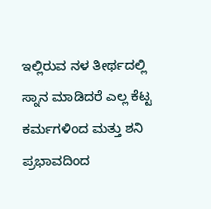ಇಲ್ಲಿರುವ ನಳ ತೀರ್ಥದಲ್ಲಿ ಸ್ನಾನ ಮಾಡಿದರೆ ಎಲ್ಲ ಕೆಟ್ಟ ಕರ್ಮಗಳಿಂದ ಮತ್ತು ಶನಿ ಪ್ರಭಾವದಿಂದ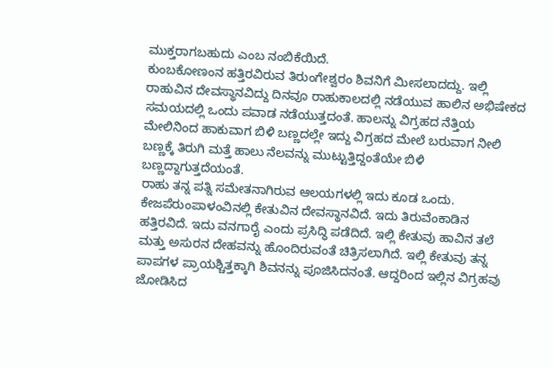ಮುಕ್ತರಾಗಬಹುದು ಎಂಬ ನಂಬಿಕೆಯಿದೆ.
ಕುಂಬಕೋಣಂನ ಹತ್ತಿರವಿರುವ ತಿರುಂಗೇಶ್ವರಂ ಶಿವನಿಗೆ ಮೀಸಲಾದದ್ದು. ಇಲ್ಲಿ ರಾಹುವಿನ ದೇವಸ್ಥಾನವಿದ್ದು ದಿನವೂ ರಾಹುಕಾಲದಲ್ಲಿ ನಡೆಯುವ ಹಾಲಿನ ಅಭಿಷೇಕದ ಸಮಯದಲ್ಲಿ ಒಂದು ಪವಾಡ ನಡೆಯುತ್ತದಂತೆ. ಹಾಲನ್ನು ವಿಗ್ರಹದ ನೆತ್ತಿಯ ಮೇಲಿನಿಂದ ಹಾಕುವಾಗ ಬಿಳಿ ಬಣ್ಣದಲ್ಲೇ ಇದ್ದು ವಿಗ್ರಹದ ಮೇಲೆ ಬರುವಾಗ ನೀಲಿ ಬಣ್ಣಕ್ಕೆ ತಿರುಗಿ ಮತ್ತೆ ಹಾಲು ನೆಲವನ್ನು ಮುಟ್ಟುತ್ತಿದ್ದಂತೆಯೇ ಬಿಳಿ ಬಣ್ಣದ್ದಾಗುತ್ತದೆಯಂತೆ.
ರಾಹು ತನ್ನ ಪತ್ನಿ ಸಮೇತನಾಗಿರುವ ಆಲಯಗಳಲ್ಲಿ ಇದು ಕೂಡ ಒಂದು. ಕೇಜಪೆರುಂಪಾಳಂವಿನಲ್ಲಿ ಕೇತುವಿನ ದೇವಸ್ಥಾನವಿದೆ. ಇದು ತಿರುವೆಂಕಾಡಿನ ಹತ್ತಿರವಿದೆ. ಇದು ವನಗಾರೈ ಎಂದು ಪ್ರಸಿದ್ಧಿ ಪಡೆದಿದೆ. ಇಲ್ಲಿ ಕೇತುವು ಹಾವಿನ ತಲೆ ಮತ್ತು ಅಸುರನ ದೇಹವನ್ನು ಹೊಂದಿರುವಂತೆ ಚಿತ್ರಿಸಲಾಗಿದೆ. ಇಲ್ಲಿ ಕೇತುವು ತನ್ನ ಪಾಪಗಳ ಪ್ರಾಯಶ್ಚಿತ್ತಕ್ಕಾಗಿ ಶಿವನನ್ನು ಪೂಜಿಸಿದನಂತೆ. ಆದ್ದರಿಂದ ಇಲ್ಲಿನ ವಿಗ್ರಹವು ಜೋಡಿಸಿದ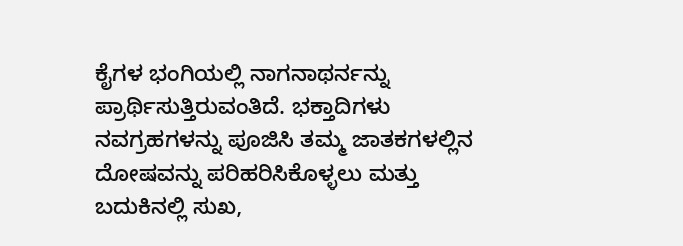ಕೈಗಳ ಭಂಗಿಯಲ್ಲಿ ನಾಗನಾಥರ್ನನ್ನು ಪ್ರಾರ್ಥಿಸುತ್ತಿರುವಂತಿದೆ. ಭಕ್ತಾದಿಗಳು ನವಗ್ರಹಗಳನ್ನು ಪೂಜಿಸಿ ತಮ್ಮ ಜಾತಕಗಳಲ್ಲಿನ ದೋಷವನ್ನು ಪರಿಹರಿಸಿಕೊಳ್ಳಲು ಮತ್ತು ಬದುಕಿನಲ್ಲಿ ಸುಖ,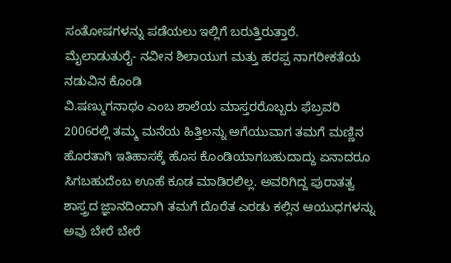ಸಂತೋಷಗಳನ್ನು ಪಡೆಯಲು ಇಲ್ಲಿಗೆ ಬರುತ್ತಿರುತ್ತಾರೆ.
ಮೈಲಾಡುತುರೈ- ನವೀನ ಶಿಲಾಯುಗ ಮತ್ತು ಹರಪ್ಪ ನಾಗರೀಕತೆಯ ನಡುವಿನ ಕೊಂಡಿ
ವಿ.ಷಣ್ಮುಗನಾಥಂ ಎಂಬ ಶಾಲೆಯ ಮಾಸ್ತರರೊಬ್ಬರು ಫೆಬ್ರವರಿ 2006ರಲ್ಲಿ ತಮ್ಮ ಮನೆಯ ಹಿತ್ತಿಲನ್ನು ಅಗೆಯುವಾಗ ತಮಗೆ ಮಣ್ಣಿನ ಹೊರತಾಗಿ ಇತಿಹಾಸಕ್ಕೆ ಹೊಸ ಕೊಂಡಿಯಾಗಬಹುದಾದ್ದು ಏನಾದರೂ ಸಿಗಬಹುದೆಂಬ ಊಹೆ ಕೂಡ ಮಾಡಿರಲಿಲ್ಲ. ಅವರಿಗಿದ್ದ ಪುರಾತತ್ವ ಶಾಸ್ತ್ರದ ಜ್ಞಾನದಿಂದಾಗಿ ತಮಗೆ ದೊರೆತ ಎರಡು ಕಲ್ಲಿನ ಆಯುಧಗಳನ್ನು ಅವು ಬೇರೆ ಬೇರೆ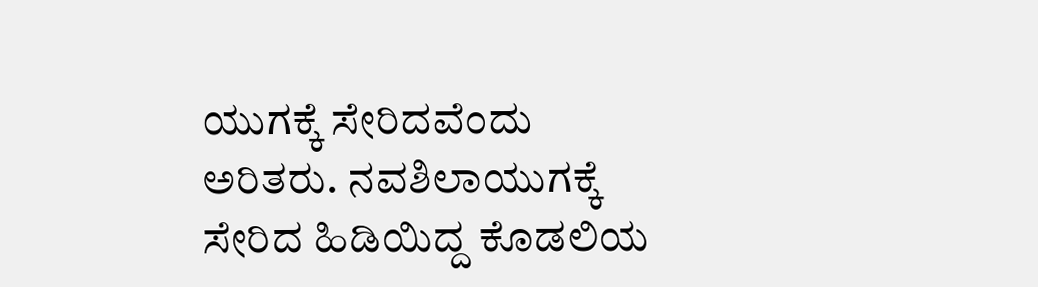ಯುಗಕ್ಕೆ ಸೇರಿದವೆಂದು ಅರಿತರು. ನವಶಿಲಾಯುಗಕ್ಕೆ ಸೇರಿದ ಹಿಡಿಯಿದ್ದ ಕೊಡಲಿಯ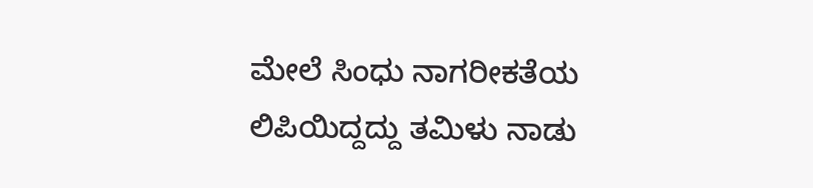ಮೇಲೆ ಸಿಂಧು ನಾಗರೀಕತೆಯ ಲಿಪಿಯಿದ್ದದ್ದು ತಮಿಳು ನಾಡು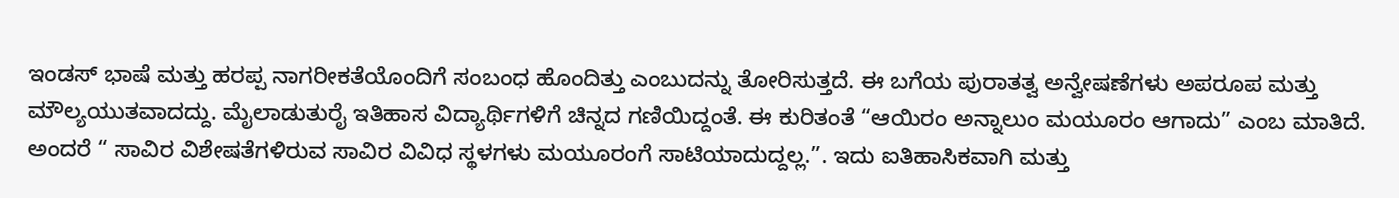ಇಂಡಸ್ ಭಾಷೆ ಮತ್ತು ಹರಪ್ಪ ನಾಗರೀಕತೆಯೊಂದಿಗೆ ಸಂಬಂಧ ಹೊಂದಿತ್ತು ಎಂಬುದನ್ನು ತೋರಿಸುತ್ತದೆ. ಈ ಬಗೆಯ ಪುರಾತತ್ವ ಅನ್ವೇಷಣೆಗಳು ಅಪರೂಪ ಮತ್ತು ಮೌಲ್ಯಯುತವಾದದ್ದು. ಮೈಲಾಡುತುರೈ ಇತಿಹಾಸ ವಿದ್ಯಾರ್ಥಿಗಳಿಗೆ ಚಿನ್ನದ ಗಣಿಯಿದ್ದಂತೆ. ಈ ಕುರಿತಂತೆ “ಆಯಿರಂ ಅನ್ನಾಲುಂ ಮಯೂರಂ ಆಗಾದು” ಎಂಬ ಮಾತಿದೆ. ಅಂದರೆ “ ಸಾವಿರ ವಿಶೇಷತೆಗಳಿರುವ ಸಾವಿರ ವಿವಿಧ ಸ್ಥಳಗಳು ಮಯೂರಂಗೆ ಸಾಟಿಯಾದುದ್ದಲ್ಲ.”. ಇದು ಐತಿಹಾಸಿಕವಾಗಿ ಮತ್ತು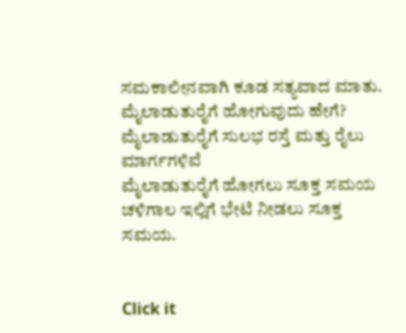ಸಮಕಾಲೀನವಾಗಿ ಕೂಡ ಸತ್ಯವಾದ ಮಾತು.
ಮೈಲಾಡುತುರೈಗೆ ಹೋಗುವುದು ಹೇಗೆ?
ಮೈಲಾಡುತುರೈಗೆ ಸುಲಭ ರಸ್ತೆ ಮತ್ತು ರೈಲು ಮಾರ್ಗಗಳಿವೆ
ಮೈಲಾಡುತುರೈಗೆ ಹೋಗಲು ಸೂಕ್ತ ಸಮಯ
ಚಳಿಗಾಲ ಇಲ್ಲಿಗೆ ಭೇಟಿ ನೀಡಲು ಸೂಕ್ತ ಸಮಯ.


Click it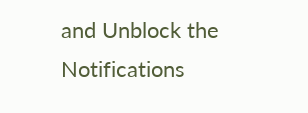and Unblock the Notifications